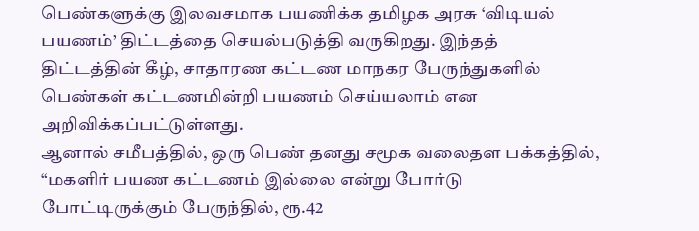பெண்களுக்கு இலவசமாக பயணிக்க தமிழக அரசு ‘விடியல் பயணம்’ திட்டத்தை செயல்படுத்தி வருகிறது. இந்தத் திட்டத்தின் கீழ், சாதாரண கட்டண மாநகர பேருந்துகளில் பெண்கள் கட்டணமின்றி பயணம் செய்யலாம் என அறிவிக்கப்பட்டுள்ளது.
ஆனால் சமீபத்தில், ஒரு பெண் தனது சமூக வலைதள பக்கத்தில், “மகளிர் பயண கட்டணம் இல்லை என்று போர்டு போட்டிருக்கும் பேருந்தில், ரூ.42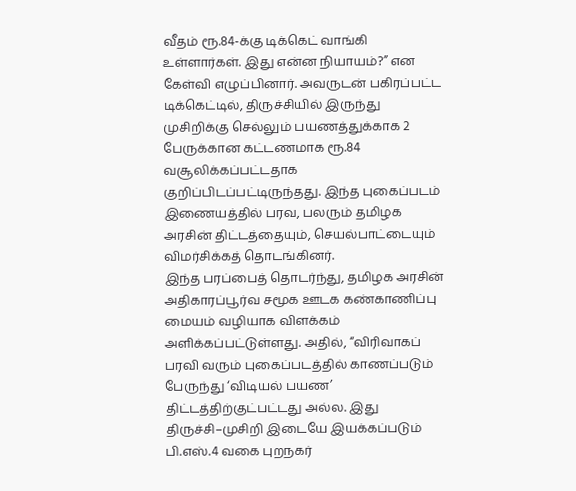வீதம் ரூ.84-க்கு டிக்கெட் வாங்கி உள்ளார்கள். இது என்ன நியாயம்?” என கேள்வி எழுப்பினார். அவருடன் பகிரப்பட்ட டிக்கெட்டில், திருச்சியில் இருந்து முசிறிக்கு செல்லும் பயணத்துக்காக 2 பேருக்கான கட்டணமாக ரூ.84 வசூலிக்கப்பட்டதாக குறிப்பிடப்பட்டிருந்தது. இந்த புகைப்படம் இணையத்தில் பரவ, பலரும் தமிழக அரசின் திட்டத்தையும், செயல்பாட்டையும் விமர்சிக்கத் தொடங்கினர்.
இந்த பரப்பைத் தொடர்ந்து, தமிழக அரசின் அதிகாரப்பூர்வ சமூக ஊடக கண்காணிப்பு மையம் வழியாக விளக்கம் அளிக்கப்பட்டுள்ளது. அதில், “விரிவாகப் பரவி வரும் புகைப்படத்தில் காணப்படும் பேருந்து ‘விடியல் பயண’ திட்டத்திற்குட்பட்டது அல்ல. இது திருச்சி–முசிறி இடையே இயக்கப்படும் பி.எஸ்.4 வகை புறநகர்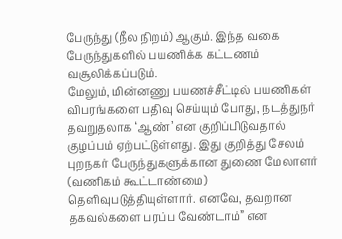பேருந்து (நீல நிறம்) ஆகும். இந்த வகை பேருந்துகளில் பயணிக்க கட்டணம் வசூலிக்கப்படும்.
மேலும், மின்னணு பயணச்சீட்டில் பயணிகள் விபரங்களை பதிவு செய்யும் போது, நடத்துநர் தவறுதலாக ‘ஆண்’ என குறிப்பிடுவதால் குழப்பம் ஏற்பட்டுள்ளது. இது குறித்து சேலம் புறநகர் பேருந்துகளுக்கான துணை மேலாளர் (வணிகம் கூட்டாண்மை) தெளிவுபடுத்தியுள்ளார். எனவே, தவறான தகவல்களை பரப்ப வேண்டாம்” என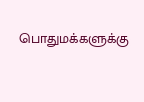பொதுமக்களுக்கு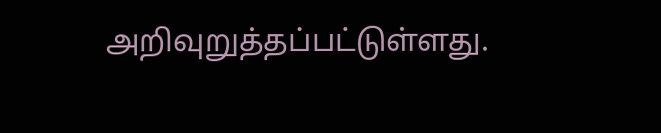அறிவுறுத்தப்பட்டுள்ளது.